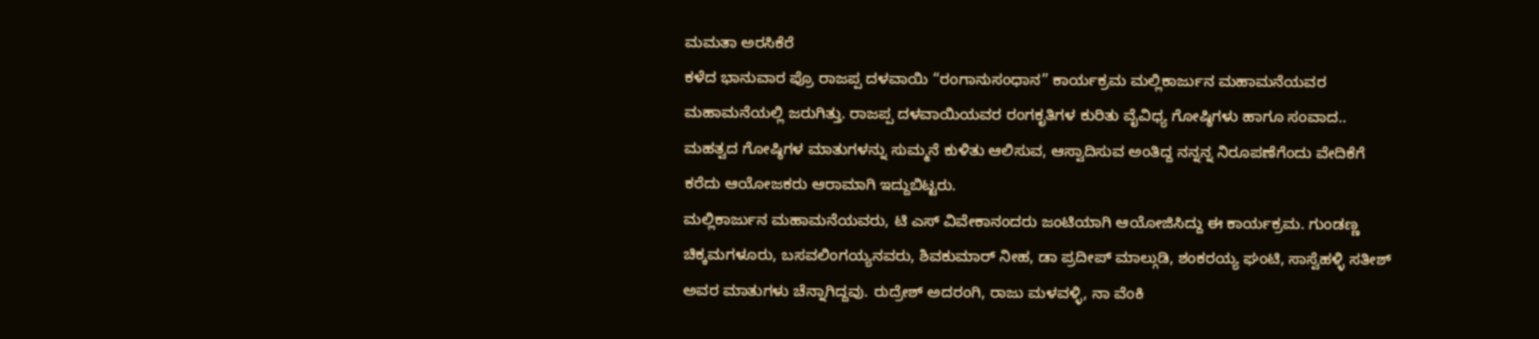ಮಮತಾ ಅರಸಿಕೆರೆ
ಕಳೆದ ಭಾನುವಾರ ಪ್ರೊ ರಾಜಪ್ಪ ದಳವಾಯಿ “ರಂಗಾನುಸಂಧಾನ” ಕಾರ್ಯಕ್ರಮ ಮಲ್ಲಿಕಾರ್ಜುನ ಮಹಾಮನೆಯವರ ಮಹಾಮನೆಯಲ್ಲಿ ಜರುಗಿತ್ತು. ರಾಜಪ್ಪ ದಳವಾಯಿಯವರ ರಂಗಕೃತಿಗಳ ಕುರಿತು ವೈವಿಧ್ಯ ಗೋಷ್ಠಿಗಳು ಹಾಗೂ ಸಂವಾದ.. ಮಹತ್ವದ ಗೋಷ್ಠಿಗಳ ಮಾತುಗಳನ್ನು ಸುಮ್ಮನೆ ಕುಳಿತು ಆಲಿಸುವ, ಆಸ್ವಾದಿಸುವ ಅಂತಿದ್ದ ನನ್ನನ್ನ ನಿರೂಪಣೆಗೆಂದು ವೇದಿಕೆಗೆ ಕರೆದು ಆಯೋಜಕರು ಆರಾಮಾಗಿ ಇದ್ದುಬಿಟ್ಟರು.
ಮಲ್ಲಿಕಾರ್ಜುನ ಮಹಾಮನೆಯವರು, ಟಿ ಎಸ್ ವಿವೇಕಾನಂದರು ಜಂಟಿಯಾಗಿ ಆಯೋಜಿಸಿದ್ದು ಈ ಕಾರ್ಯಕ್ರಮ. ಗುಂಡಣ್ಣ ಚಿಕ್ಕಮಗಳೂರು, ಬಸವಲಿಂಗಯ್ಯನವರು, ಶಿವಕುಮಾರ್ ನೀಹ, ಡಾ ಪ್ರದೀಪ್ ಮಾಲ್ಗುಡಿ, ಶಂಕರಯ್ಯ ಘಂಟಿ, ಸಾಸ್ವೆಹಳ್ಳಿ ಸತೀಶ್ ಅವರ ಮಾತುಗಳು ಚೆನ್ನಾಗಿದ್ದವು. ರುದ್ರೇಶ್ ಅದರಂಗಿ, ರಾಜು ಮಳವಳ್ಳಿ, ನಾ ವೆಂಕಿ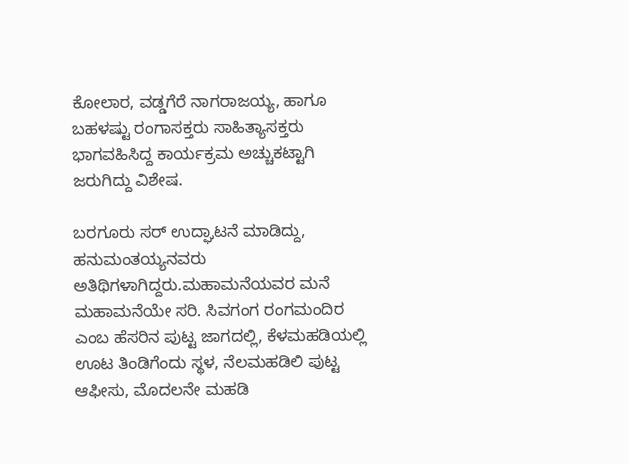ಕೋಲಾರ, ವಡ್ಡಗೆರೆ ನಾಗರಾಜಯ್ಯ, ಹಾಗೂ ಬಹಳಷ್ಟು ರಂಗಾಸಕ್ತರು ಸಾಹಿತ್ಯಾಸಕ್ತರು ಭಾಗವಹಿಸಿದ್ದ ಕಾರ್ಯಕ್ರಮ ಅಚ್ಚುಕಟ್ಟಾಗಿ ಜರುಗಿದ್ದು ವಿಶೇಷ.

ಬರಗೂರು ಸರ್ ಉದ್ಘಾಟನೆ ಮಾಡಿದ್ದು, ಹನುಮಂತಯ್ಯನವರು ಅತಿಥಿಗಳಾಗಿದ್ದರು.ಮಹಾಮನೆಯವರ ಮನೆ ಮಹಾಮನೆಯೇ ಸರಿ. ಸಿವಗಂಗ ರಂಗಮಂದಿರ ಎಂಬ ಹೆಸರಿನ ಪುಟ್ಟ ಜಾಗದಲ್ಲಿ, ಕೆಳಮಹಡಿಯಲ್ಲಿ ಊಟ ತಿಂಡಿಗೆಂದು ಸ್ಥಳ, ನೆಲಮಹಡಿಲಿ ಪುಟ್ಟ ಆಫೀಸು, ಮೊದಲನೇ ಮಹಡಿ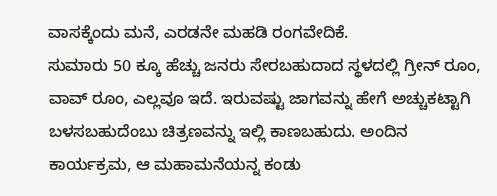ವಾಸಕ್ಕೆಂದು ಮನೆ, ಎರಡನೇ ಮಹಡಿ ರಂಗವೇದಿಕೆ.
ಸುಮಾರು 50 ಕ್ಕೂ ಹೆಚ್ಚು ಜನರು ಸೇರಬಹುದಾದ ಸ್ಥಳದಲ್ಲಿ ಗ್ರೀನ್ ರೂಂ, ವಾವ್ ರೂಂ, ಎಲ್ಲವೂ ಇದೆ. ಇರುವಷ್ಟು ಜಾಗವನ್ನು ಹೇಗೆ ಅಚ್ಚುಕಟ್ಟಾಗಿ ಬಳಸಬಹುದೆಂಬು ಚಿತ್ರಣವನ್ನು ಇಲ್ಲಿ ಕಾಣಬಹುದು. ಅಂದಿನ ಕಾರ್ಯಕ್ರಮ, ಆ ಮಹಾಮನೆಯನ್ನ ಕಂಡು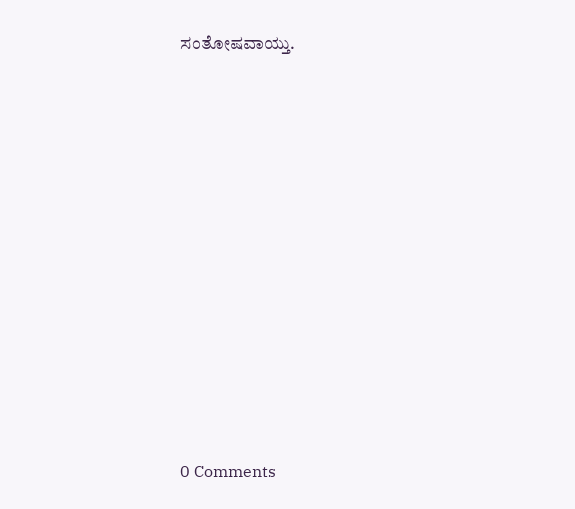ಸಂತೋಷವಾಯ್ತು.













0 Comments